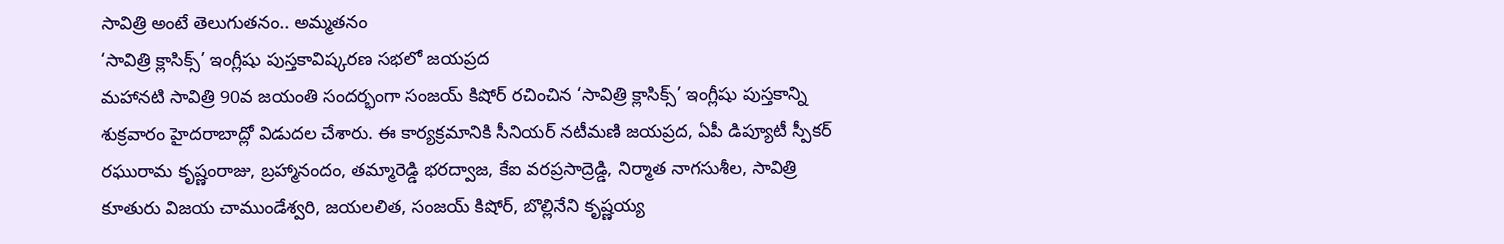సావిత్రి అంటే తెలుగుతనం.. అమ్మతనం
‘సావిత్రి క్లాసిక్స్’ ఇంగ్లీషు పుస్తకావిష్కరణ సభలో జయప్రద
మహానటి సావిత్రి 90వ జయంతి సందర్భంగా సంజయ్ కిషోర్ రచించిన ‘సావిత్రి క్లాసిక్స్’ ఇంగ్లీషు పుస్తకాన్ని శుక్రవారం హైదరాబాద్లో విడుదల చేశారు. ఈ కార్యక్రమానికి సీనియర్ నటీమణి జయప్రద, ఏపీ డిప్యూటీ స్పీకర్ రఘురామ కృష్ణంరాజు, బ్రహ్మానందం, తమ్మారెడ్డి భరద్వాజ, కేఐ వరప్రసాద్రెడ్డి, నిర్మాత నాగసుశీల, సావిత్రి కూతురు విజయ చాముండేశ్వరి, జయలలిత, సంజయ్ కిషోర్, బొల్లినేని కృష్ణయ్య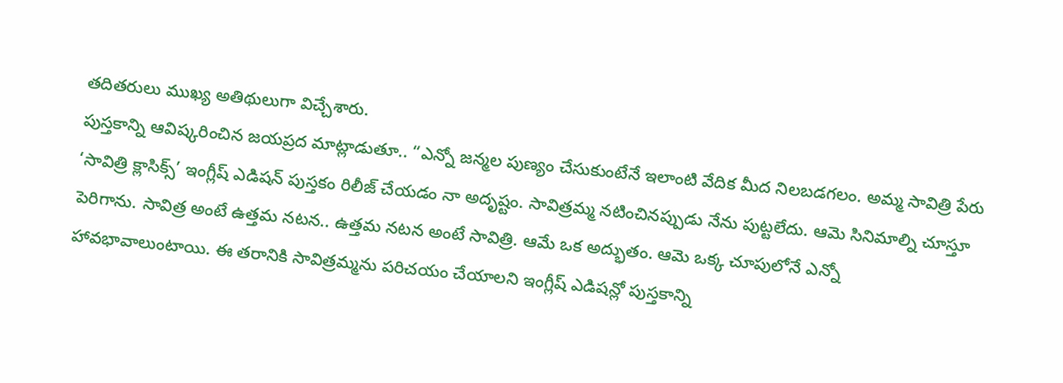తదితరులు ముఖ్య అతిథులుగా విచ్చేశారు.
పుస్తకాన్ని ఆవిష్కరించిన జయప్రద మాట్లాడుతూ.. “ఎన్నో జన్మల పుణ్యం చేసుకుంటేనే ఇలాంటి వేదిక మీద నిలబడగలం. అమ్మ సావిత్రి పేరు ‘సావిత్రి క్లాసిక్స్’ ఇంగ్లీష్ ఎడిషన్ పుస్తకం రిలీజ్ చేయడం నా అదృష్టం. సావిత్రమ్మ నటించినప్పుడు నేను పుట్టలేదు. ఆమె సినిమాల్ని చూస్తూ పెరిగాను. సావిత్ర అంటే ఉత్తమ నటన.. ఉత్తమ నటన అంటే సావిత్రి. ఆమే ఒక అద్భుతం. ఆమె ఒక్క చూపులోనే ఎన్నో హావభావాలుంటాయి. ఈ తరానికి సావిత్రమ్మను పరిచయం చేయాలని ఇంగ్లీష్ ఎడిషన్లో పుస్తకాన్ని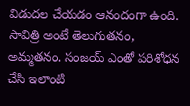విడుదల చేయడం ఆనందంగా ఉంది. సావిత్రి అంటే తెలుగుతనం, అమ్మతనం. సంజయ్ ఎంతో పరిశోధన చేసి ఇలాంటి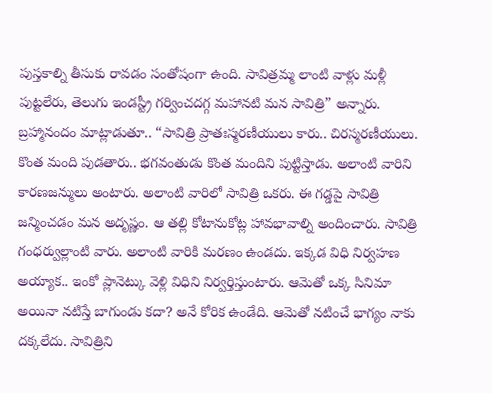పుస్తకాల్ని తీసుకు రావడం సంతోషంగా ఉంది. సావిత్రమ్మ లాంటి వాళ్లు మళ్లీ పుట్టలేరు, తెలుగు ఇండస్ట్రీ గర్వించదగ్గ మహానటి మన సావిత్రి” అన్నారు.
బ్రహ్మానందం మాట్లాడుతూ.. “సావిత్రి ప్రాతఃస్మరణీయులు కారు.. చిరస్మరణీయులు. కొంత మంది పుడతారు.. భగవంతుడు కొంత మందిని పుట్టిస్తాడు. అలాంటి వారిని కారణజన్ములు అంటారు. అలాంటి వారిలో సావిత్రి ఒకరు. ఈ గడ్డపై సావిత్రి జన్మించడం మన అదృష్ణం. ఆ తల్లి కోటానుకోట్ల హావభావాల్ని అందించారు. సావిత్రి గంధర్వుల్లాంటి వారు. అలాంటి వారికి మరణం ఉండదు. ఇక్కడ విధి నిర్వహణ అయ్యాక.. ఇంకో ప్లానెట్కు వెళ్లి విధిని నిర్వర్తిస్తుంటారు. ఆమెతో ఒక్క సినిమా అయినా నటిస్తే బాగుండు కదా? అనే కోరిక ఉండేది. ఆమెతో నటించే భాగ్యం నాకు దక్కలేదు. సావిత్రిని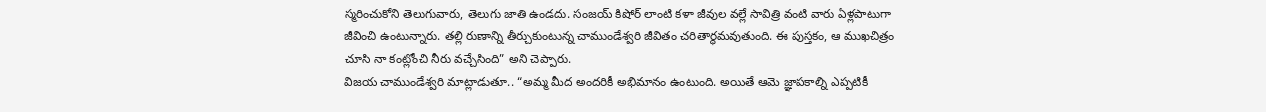స్మరించుకోని తెలుగువారు, తెలుగు జాతి ఉండదు. సంజయ్ కిషోర్ లాంటి కళా జీవుల వల్లే సావిత్రి వంటి వారు ఏళ్లపాటుగా జీవించి ఉంటున్నారు. తల్లి రుణాన్ని తీర్చుకుంటున్న చాముండేశ్వరి జీవితం చరితార్థమవుతుంది. ఈ పుస్తకం, ఆ ముఖచిత్రం చూసి నా కంట్లోంచి నీరు వచ్చేసింది” అని చెప్పారు.
విజయ చాముండేశ్వరి మాట్లాడుతూ.. “అమ్మ మీద అందరికీ అభిమానం ఉంటుంది. అయితే ఆమె జ్ఞాపకాల్ని ఎప్పటికీ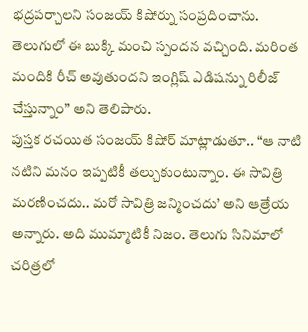భద్రపర్చాలని సంజయ్ కిషోర్ను సంప్రదించాను. తెలుగులో ఈ బుక్కి మంచి స్పందన వచ్చింది. మరింత మందికి రీచ్ అవుతుందని ఇంగ్లిష్ ఎడిషన్ను రిలీజ్ చేస్తున్నాం” అని తెలిపారు.
పుస్తక రచయిత సంజయ్ కిషోర్ మాట్లాడుతూ.. “ఆ నాటి నటిని మనం ఇప్పటికీ తల్చుకుంటున్నాం. ఈ సావిత్రి మరణించదు.. మరో సావిత్రి జన్మించదు’ అని ఆత్రేయ అన్నారు. అది ముమ్మాటికీ నిజం. తెలుగు సినిమాలో చరిత్రలో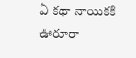ఏ కథా నాయికకి ఊరూరా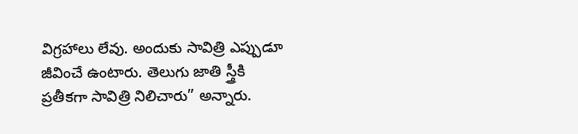విగ్రహాలు లేవు. అందుకు సావిత్రి ఎప్పుడూ జీవించే ఉంటారు. తెలుగు జాతి స్త్రీకి ప్రతీకగా సావిత్రి నిలిచారు” అన్నారు.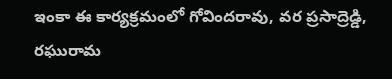ఇంకా ఈ కార్యక్రమంలో గోవిందరావు, వర ప్రసాద్రెడ్డి, రఘురామ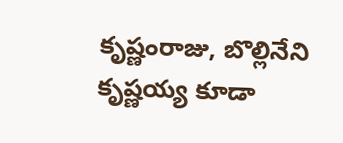కృష్ణంరాజు, బొల్లినేని కృష్ణయ్య కూడా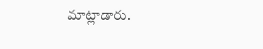మాట్లాడారు.